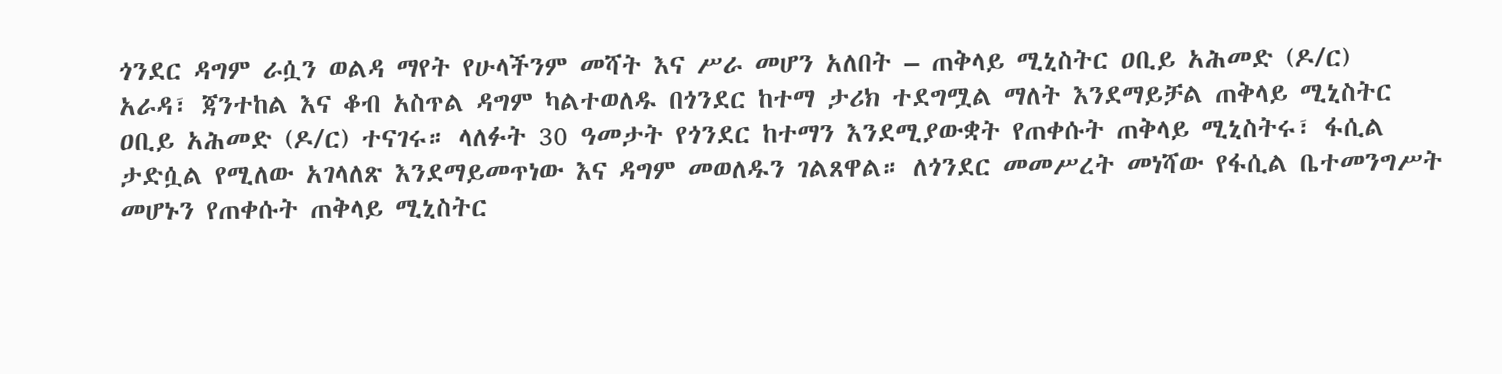ጎንደር ዳግም ራሷን ወልዳ ማየት የሁላችንም መሻት እና ሥራ መሆን አለበት – ጠቅላይ ሚኒስትር ዐቢይ አሕመድ (ዶ/ር)
አራዳ፣ ጃንተከል እና ቆብ አስጥል ዳግም ካልተወለዱ በጎንደር ከተማ ታሪክ ተደግሟል ማለት እንደማይቻል ጠቅላይ ሚኒስትር ዐቢይ አሕመድ (ዶ/ር) ተናገሩ። ላለፉት 30 ዓመታት የጎንደር ከተማን እንደሚያውቋት የጠቀሱት ጠቅላይ ሚኒስትሩ፣ ፋሲል ታድሷል የሚለው አገላለጽ እንደማይመጥነው እና ዳግም መወለዱን ገልጸዋል። ለጎንደር መመሥረት መነሻው የፋሲል ቤተመንግሥት መሆኑን የጠቀሱት ጠቅላይ ሚኒስትር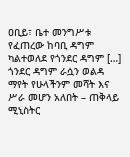ዐቢይ፣ ቤተ መንግሥቱ የፈጠረው ከባቢ ዳግም ካልተወለደ የጎንደር ዳግም […]
ጎንደር ዳግም ራሷን ወልዳ ማየት የሁላችንም መሻት እና ሥራ መሆን አለበት – ጠቅላይ ሚኒስትር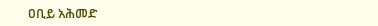ዐቢይ አሕመድ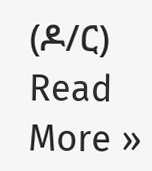(ዶ/ር) Read More »